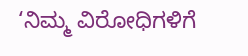‘ನಿಮ್ಮ ವಿರೋಧಿಗಳಿಗೆ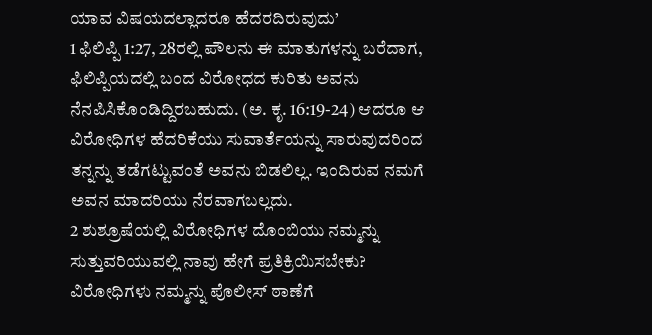ಯಾವ ವಿಷಯದಲ್ಲಾದರೂ ಹೆದರದಿರುವುದು’
1 ಫಿಲಿಪ್ಪಿ 1:27, 28ರಲ್ಲಿ ಪೌಲನು ಈ ಮಾತುಗಳನ್ನು ಬರೆದಾಗ, ಫಿಲಿಪ್ಪಿಯದಲ್ಲಿ ಬಂದ ವಿರೋಧದ ಕುರಿತು ಅವನು ನೆನಪಿಸಿಕೊಂಡಿದ್ದಿರಬಹುದು. (ಅ. ಕೃ. 16:19-24) ಆದರೂ ಆ ವಿರೋಧಿಗಳ ಹೆದರಿಕೆಯು ಸುವಾರ್ತೆಯನ್ನು ಸಾರುವುದರಿಂದ ತನ್ನನ್ನು ತಡೆಗಟ್ಟುವಂತೆ ಅವನು ಬಿಡಲಿಲ್ಲ. ಇಂದಿರುವ ನಮಗೆ ಅವನ ಮಾದರಿಯು ನೆರವಾಗಬಲ್ಲದು.
2 ಶುಶ್ರೂಷೆಯಲ್ಲಿ ವಿರೋಧಿಗಳ ದೊಂಬಿಯು ನಮ್ಮನ್ನು ಸುತ್ತುವರಿಯುವಲ್ಲಿ ನಾವು ಹೇಗೆ ಪ್ರತಿಕ್ರಿಯಿಸಬೇಕು? ವಿರೋಧಿಗಳು ನಮ್ಮನ್ನು ಪೊಲೀಸ್ ಠಾಣೆಗೆ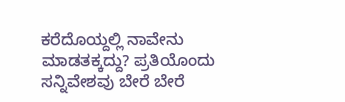ಕರೆದೊಯ್ದಲ್ಲಿ ನಾವೇನು ಮಾಡತಕ್ಕದ್ದು? ಪ್ರತಿಯೊಂದು ಸನ್ನಿವೇಶವು ಬೇರೆ ಬೇರೆ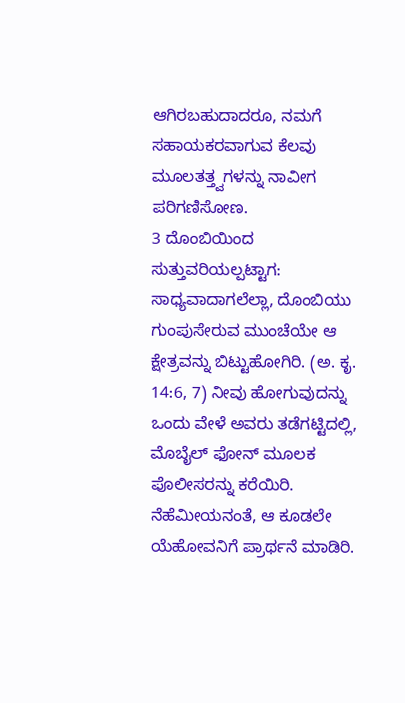ಆಗಿರಬಹುದಾದರೂ, ನಮಗೆ ಸಹಾಯಕರವಾಗುವ ಕೆಲವು ಮೂಲತತ್ತ್ವಗಳನ್ನು ನಾವೀಗ ಪರಿಗಣಿಸೋಣ.
3 ದೊಂಬಿಯಿಂದ ಸುತ್ತುವರಿಯಲ್ಪಟ್ಟಾಗ: ಸಾಧ್ಯವಾದಾಗಲೆಲ್ಲಾ, ದೊಂಬಿಯು ಗುಂಪುಸೇರುವ ಮುಂಚೆಯೇ ಆ ಕ್ಷೇತ್ರವನ್ನು ಬಿಟ್ಟುಹೋಗಿರಿ. (ಅ. ಕೃ. 14:6, 7) ನೀವು ಹೋಗುವುದನ್ನು ಒಂದು ವೇಳೆ ಅವರು ತಡೆಗಟ್ಟಿದಲ್ಲಿ, ಮೊಬೈಲ್ ಫೋನ್ ಮೂಲಕ ಪೊಲೀಸರನ್ನು ಕರೆಯಿರಿ. ನೆಹೆಮೀಯನಂತೆ, ಆ ಕೂಡಲೇ ಯೆಹೋವನಿಗೆ ಪ್ರಾರ್ಥನೆ ಮಾಡಿರಿ.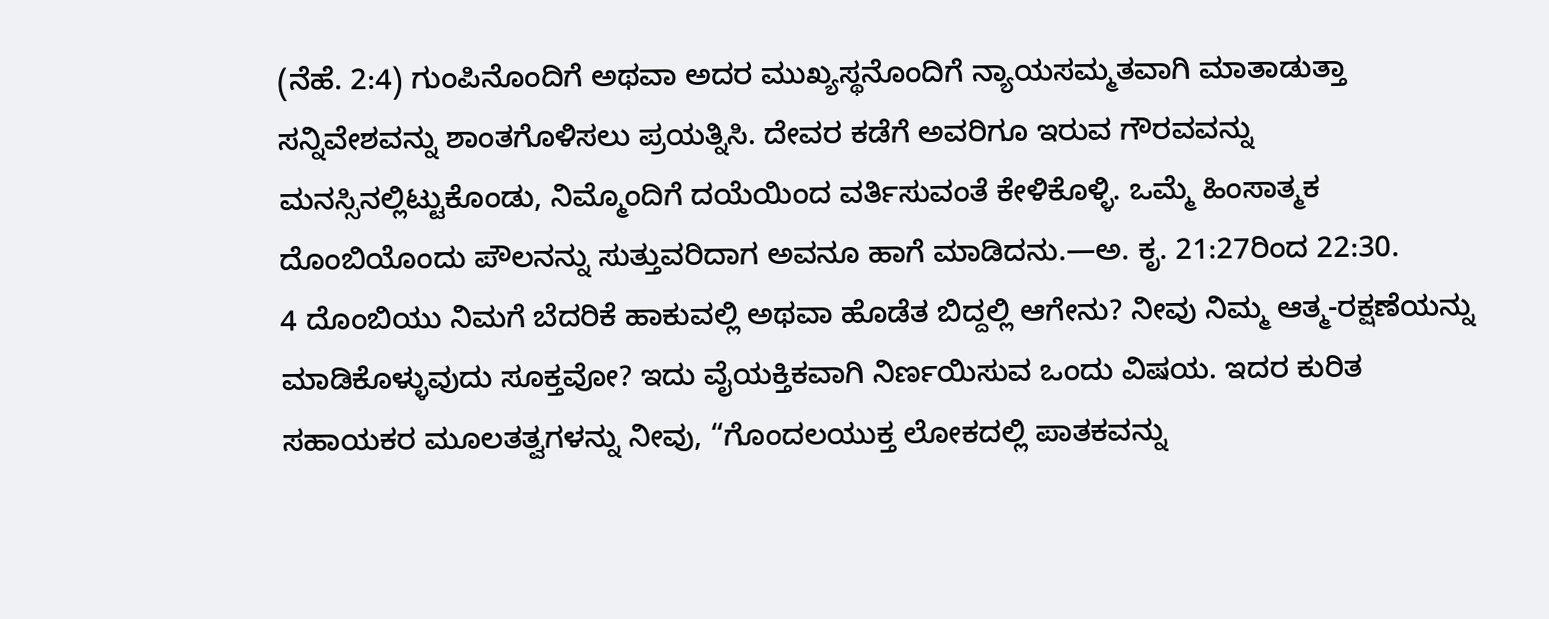(ನೆಹೆ. 2:4) ಗುಂಪಿನೊಂದಿಗೆ ಅಥವಾ ಅದರ ಮುಖ್ಯಸ್ಥನೊಂದಿಗೆ ನ್ಯಾಯಸಮ್ಮತವಾಗಿ ಮಾತಾಡುತ್ತಾ ಸನ್ನಿವೇಶವನ್ನು ಶಾಂತಗೊಳಿಸಲು ಪ್ರಯತ್ನಿಸಿ. ದೇವರ ಕಡೆಗೆ ಅವರಿಗೂ ಇರುವ ಗೌರವವನ್ನು ಮನಸ್ಸಿನಲ್ಲಿಟ್ಟುಕೊಂಡು, ನಿಮ್ಮೊಂದಿಗೆ ದಯೆಯಿಂದ ವರ್ತಿಸುವಂತೆ ಕೇಳಿಕೊಳ್ಳಿ. ಒಮ್ಮೆ ಹಿಂಸಾತ್ಮಕ ದೊಂಬಿಯೊಂದು ಪೌಲನನ್ನು ಸುತ್ತುವರಿದಾಗ ಅವನೂ ಹಾಗೆ ಮಾಡಿದನು.—ಅ. ಕೃ. 21:27ರಿಂದ 22:30.
4 ದೊಂಬಿಯು ನಿಮಗೆ ಬೆದರಿಕೆ ಹಾಕುವಲ್ಲಿ ಅಥವಾ ಹೊಡೆತ ಬಿದ್ದಲ್ಲಿ ಆಗೇನು? ನೀವು ನಿಮ್ಮ ಆತ್ಮ-ರಕ್ಷಣೆಯನ್ನು ಮಾಡಿಕೊಳ್ಳುವುದು ಸೂಕ್ತವೋ? ಇದು ವೈಯಕ್ತಿಕವಾಗಿ ನಿರ್ಣಯಿಸುವ ಒಂದು ವಿಷಯ. ಇದರ ಕುರಿತ ಸಹಾಯಕರ ಮೂಲತತ್ವಗಳನ್ನು ನೀವು, “ಗೊಂದಲಯುಕ್ತ ಲೋಕದಲ್ಲಿ ಪಾತಕವನ್ನು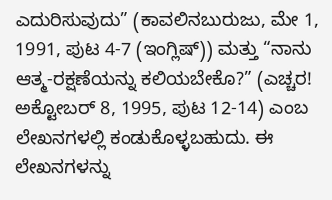ಎದುರಿಸುವುದು” (ಕಾವಲಿನಬುರುಜು, ಮೇ 1, 1991, ಪುಟ 4-7 (ಇಂಗ್ಲಿಷ್)) ಮತ್ತು “ನಾನು ಆತ್ಮ-ರಕ್ಷಣೆಯನ್ನು ಕಲಿಯಬೇಕೊ?” (ಎಚ್ಚರ! ಅಕ್ಟೋಬರ್ 8, 1995, ಪುಟ 12-14) ಎಂಬ ಲೇಖನಗಳಲ್ಲಿ ಕಂಡುಕೊಳ್ಳಬಹುದು. ಈ ಲೇಖನಗಳನ್ನು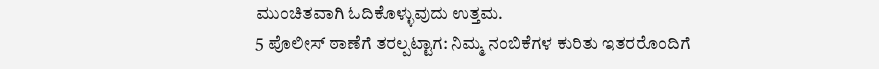ಮುಂಚಿತವಾಗಿ ಓದಿಕೊಳ್ಳುವುದು ಉತ್ತಮ.
5 ಪೊಲೀಸ್ ಠಾಣೆಗೆ ತರಲ್ಪಟ್ಟಾಗ: ನಿಮ್ಮ ನಂಬಿಕೆಗಳ ಕುರಿತು ಇತರರೊಂದಿಗೆ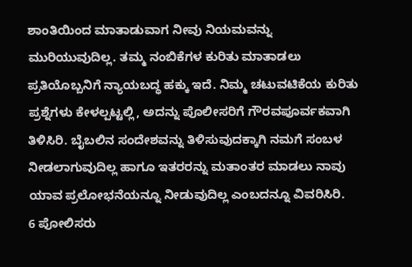ಶಾಂತಿಯಿಂದ ಮಾತಾಡುವಾಗ ನೀವು ನಿಯಮವನ್ನು ಮುರಿಯುವುದಿಲ್ಲ. ತಮ್ಮ ನಂಬಿಕೆಗಳ ಕುರಿತು ಮಾತಾಡಲು ಪ್ರತಿಯೊಬ್ಬನಿಗೆ ನ್ಯಾಯಬದ್ಧ ಹಕ್ಕು ಇದೆ. ನಿಮ್ಮ ಚಟುವಟಿಕೆಯ ಕುರಿತು ಪ್ರಶ್ನೆಗಳು ಕೇಳಲ್ಪಟ್ಟಲ್ಲಿ, ಅದನ್ನು ಪೊಲೀಸರಿಗೆ ಗೌರವಪೂರ್ವಕವಾಗಿ ತಿಳಿಸಿರಿ. ಬೈಬಲಿನ ಸಂದೇಶವನ್ನು ತಿಳಿಸುವುದಕ್ಕಾಗಿ ನಮಗೆ ಸಂಬಳ ನೀಡಲಾಗುವುದಿಲ್ಲ ಹಾಗೂ ಇತರರನ್ನು ಮತಾಂತರ ಮಾಡಲು ನಾವು ಯಾವ ಪ್ರಲೋಭನೆಯನ್ನೂ ನೀಡುವುದಿಲ್ಲ ಎಂಬದನ್ನೂ ವಿವರಿಸಿರಿ.
6 ಪೋಲಿಸರು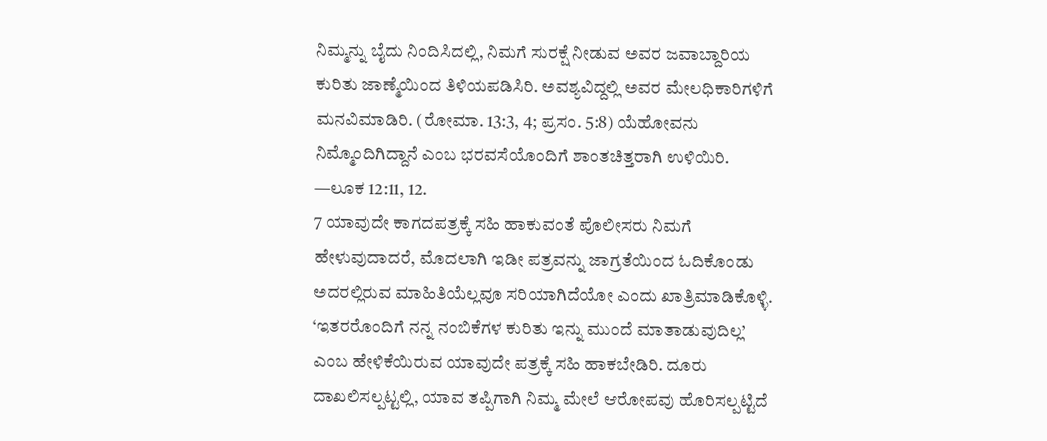ನಿಮ್ಮನ್ನು ಬೈದು ನಿಂದಿಸಿದಲ್ಲಿ, ನಿಮಗೆ ಸುರಕ್ಷೆ ನೀಡುವ ಅವರ ಜವಾಬ್ದಾರಿಯ ಕುರಿತು ಜಾಣ್ಮೆಯಿಂದ ತಿಳಿಯಪಡಿಸಿರಿ. ಅವಶ್ಯವಿದ್ದಲ್ಲಿ ಅವರ ಮೇಲಧಿಕಾರಿಗಳಿಗೆ ಮನವಿಮಾಡಿರಿ. (ರೋಮಾ. 13:3, 4; ಪ್ರಸಂ. 5:8) ಯೆಹೋವನು ನಿಮ್ಮೊಂದಿಗಿದ್ದಾನೆ ಎಂಬ ಭರವಸೆಯೊಂದಿಗೆ ಶಾಂತಚಿತ್ತರಾಗಿ ಉಳಿಯಿರಿ. —ಲೂಕ 12:11, 12.
7 ಯಾವುದೇ ಕಾಗದಪತ್ರಕ್ಕೆ ಸಹಿ ಹಾಕುವಂತೆ ಪೊಲೀಸರು ನಿಮಗೆ ಹೇಳುವುದಾದರೆ, ಮೊದಲಾಗಿ ಇಡೀ ಪತ್ರವನ್ನು ಜಾಗ್ರತೆಯಿಂದ ಓದಿಕೊಂಡು ಅದರಲ್ಲಿರುವ ಮಾಹಿತಿಯೆಲ್ಲವೂ ಸರಿಯಾಗಿದೆಯೋ ಎಂದು ಖಾತ್ರಿಮಾಡಿಕೊಳ್ಳಿ. ‘ಇತರರೊಂದಿಗೆ ನನ್ನ ನಂಬಿಕೆಗಳ ಕುರಿತು ಇನ್ನು ಮುಂದೆ ಮಾತಾಡುವುದಿಲ್ಲ’ ಎಂಬ ಹೇಳಿಕೆಯಿರುವ ಯಾವುದೇ ಪತ್ರಕ್ಕೆ ಸಹಿ ಹಾಕಬೇಡಿರಿ. ದೂರು ದಾಖಲಿಸಲ್ಪಟ್ಟಲ್ಲಿ, ಯಾವ ತಪ್ಪಿಗಾಗಿ ನಿಮ್ಮ ಮೇಲೆ ಆರೋಪವು ಹೊರಿಸಲ್ಪಟ್ಟಿದೆ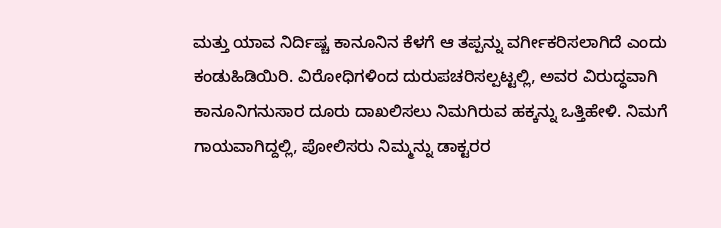ಮತ್ತು ಯಾವ ನಿರ್ದಿಷ್ಚ ಕಾನೂನಿನ ಕೆಳಗೆ ಆ ತಪ್ಪನ್ನು ವರ್ಗೀಕರಿಸಲಾಗಿದೆ ಎಂದು ಕಂಡುಹಿಡಿಯಿರಿ. ವಿರೋಧಿಗಳಿಂದ ದುರುಪಚರಿಸಲ್ಪಟ್ಟಲ್ಲಿ, ಅವರ ವಿರುದ್ಧವಾಗಿ ಕಾನೂನಿಗನುಸಾರ ದೂರು ದಾಖಲಿಸಲು ನಿಮಗಿರುವ ಹಕ್ಕನ್ನು ಒತ್ತಿಹೇಳಿ. ನಿಮಗೆ ಗಾಯವಾಗಿದ್ದಲ್ಲಿ, ಪೋಲಿಸರು ನಿಮ್ಮನ್ನು ಡಾಕ್ಟರರ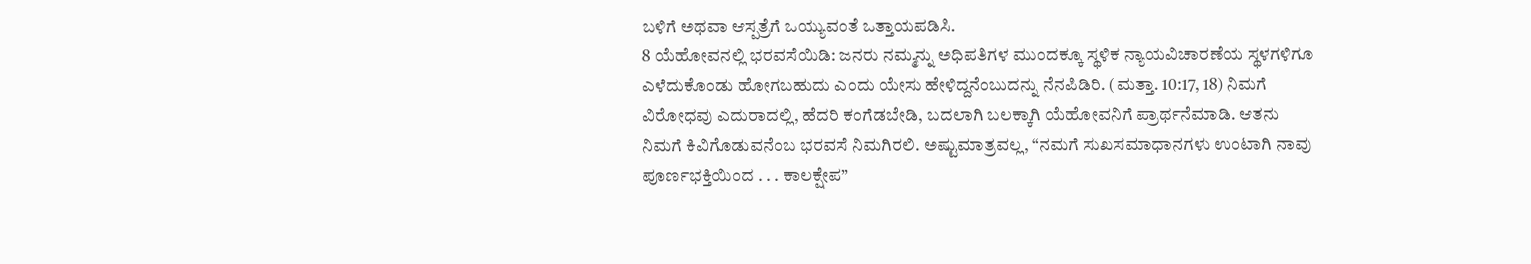ಬಳಿಗೆ ಅಥವಾ ಆಸ್ಪತ್ರೆಗೆ ಒಯ್ಯುವಂತೆ ಒತ್ತಾಯಪಡಿಸಿ.
8 ಯೆಹೋವನಲ್ಲಿ ಭರವಸೆಯಿಡಿ: ಜನರು ನಮ್ಮನ್ನು ಅಧಿಪತಿಗಳ ಮುಂದಕ್ಕೂ ಸ್ಥಳಿಕ ನ್ಯಾಯವಿಚಾರಣೆಯ ಸ್ಥಳಗಳಿಗೂ ಎಳೆದುಕೊಂಡು ಹೋಗಬಹುದು ಎಂದು ಯೇಸು ಹೇಳಿದ್ದನೆಂಬುದನ್ನು ನೆನಪಿಡಿರಿ. (ಮತ್ತಾ. 10:17, 18) ನಿಮಗೆ ವಿರೋಧವು ಎದುರಾದಲ್ಲಿ, ಹೆದರಿ ಕಂಗೆಡಬೇಡಿ, ಬದಲಾಗಿ ಬಲಕ್ಕಾಗಿ ಯೆಹೋವನಿಗೆ ಪ್ರಾರ್ಥನೆಮಾಡಿ. ಆತನು ನಿಮಗೆ ಕಿವಿಗೊಡುವನೆಂಬ ಭರವಸೆ ನಿಮಗಿರಲಿ. ಅಷ್ಟುಮಾತ್ರವಲ್ಲ, “ನಮಗೆ ಸುಖಸಮಾಧಾನಗಳು ಉಂಟಾಗಿ ನಾವು ಪೂರ್ಣಭಕ್ತಿಯಿಂದ . . . ಕಾಲಕ್ಷೇಪ”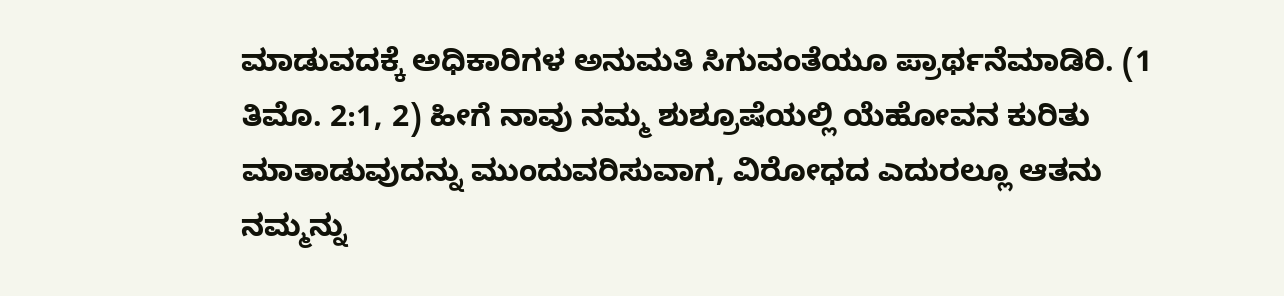ಮಾಡುವದಕ್ಕೆ ಅಧಿಕಾರಿಗಳ ಅನುಮತಿ ಸಿಗುವಂತೆಯೂ ಪ್ರಾರ್ಥನೆಮಾಡಿರಿ. (1 ತಿಮೊ. 2:1, 2) ಹೀಗೆ ನಾವು ನಮ್ಮ ಶುಶ್ರೂಷೆಯಲ್ಲಿ ಯೆಹೋವನ ಕುರಿತು ಮಾತಾಡುವುದನ್ನು ಮುಂದುವರಿಸುವಾಗ, ವಿರೋಧದ ಎದುರಲ್ಲೂ ಆತನು ನಮ್ಮನ್ನು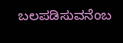ಬಲಪಡಿಸುವನೆಂಬ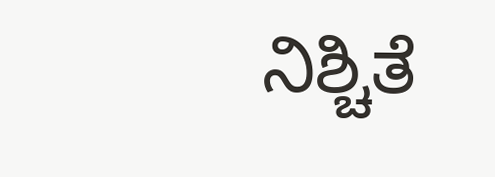ನಿಶ್ಚಿತೆ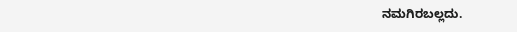ನಮಗಿರಬಲ್ಲದು.